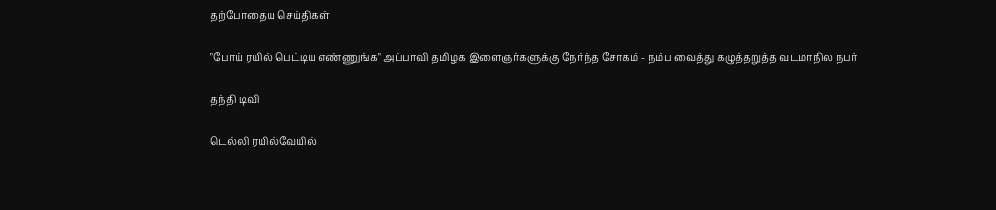தற்போதைய செய்திகள்

"போய் ரயில் பெட்டிய எண்ணுங்க" அப்பாவி தமிழக இளைஞர்களுக்கு நேர்ந்த சோகம் - நம்ப வைத்து கழுத்தறுத்த வடமாநில நபர்

தந்தி டிவி

டெல்லி ரயில்வேயில்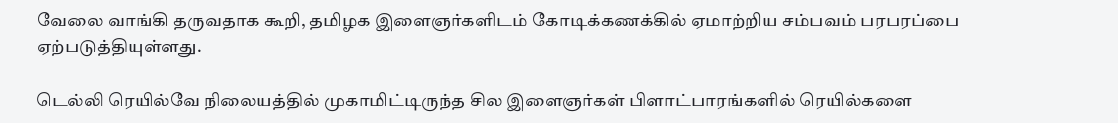வேலை வாங்கி தருவதாக கூறி, தமிழக இளைஞர்களிடம் கோடிக்கணக்கில் ஏமாற்றிய சம்பவம் பரபரப்பை ஏற்படுத்தியுள்ளது.

டெல்லி ரெயில்வே நிலையத்தில் முகாமிட்டிருந்த சில இளைஞர்கள் பிளாட்பாரங்களில் ரெயில்களை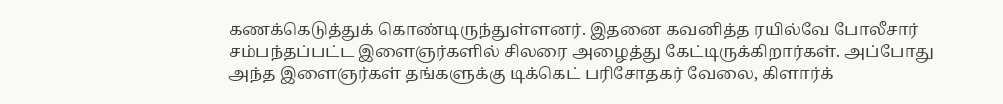கணக்கெடுத்துக் கொண்டிருந்துள்ளனர். இதனை கவனித்த ரயில்வே போலீசார் சம்பந்தப்பட்ட இளைஞர்களில் சிலரை அழைத்து கேட்டிருக்கிறார்கள். அப்போது அந்த இளைஞர்கள் தங்களுக்கு டிக்கெட் பரிசோதகர் வேலை, கிளார்க்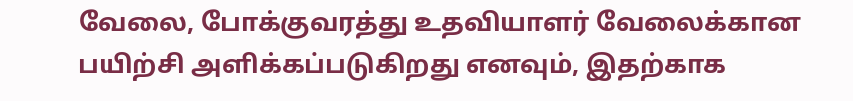வேலை, போக்குவரத்து உதவியாளர் வேலைக்கான பயிற்சி அளிக்கப்படுகிறது எனவும், இதற்காக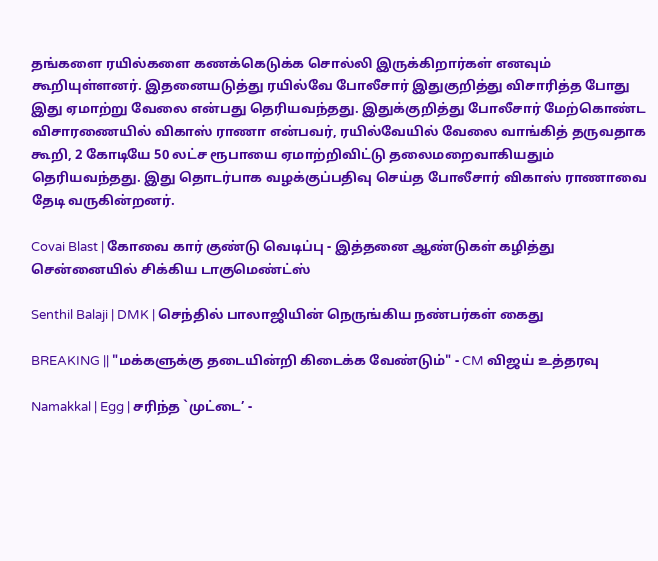தங்களை ரயில்களை கணக்கெடுக்க சொல்லி இருக்கிறார்கள் எனவும் கூறியுள்ளனர். இதனையடுத்து ரயில்வே போலீசார் இதுகுறித்து விசாரித்த போது இது ஏமாற்று வேலை என்பது தெரியவந்தது. இதுக்குறித்து போலீசார் மேற்கொண்ட விசாரணையில் விகாஸ் ராணா என்பவர், ரயில்வேயில் வேலை வாங்கித் தருவதாக கூறி, 2 கோடியே 50 லட்ச ரூபாயை ஏமாற்றிவிட்டு தலைமறைவாகியதும் தெரியவந்தது. இது தொடர்பாக வழக்குப்பதிவு செய்த போலீசார் விகாஸ் ராணாவை தேடி வருகின்றனர்.

Covai Blast | கோவை கார் குண்டு வெடிப்பு - இத்தனை ஆண்டுகள் கழித்து சென்னையில் சிக்கிய டாகுமெண்ட்ஸ்

Senthil Balaji | DMK | செந்தில் பாலாஜியின் நெருங்கிய நண்பர்கள் கைது

BREAKING || "மக்களுக்கு தடையின்றி கிடைக்க வேண்டும்" - CM விஜய் உத்தரவு

Namakkal | Egg | சரிந்த `முட்டை’ -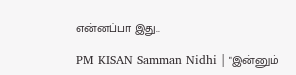என்னப்பா இது..

PM KISAN Samman Nidhi | "இன்னும்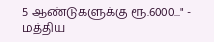5 ஆண்டுகளுக்கு ரூ.6000..." - மத்திய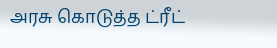அரசு கொடுத்த ட்ரீட்